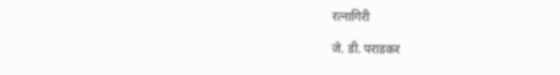रत्नागिरी

जे. डी. पराडकर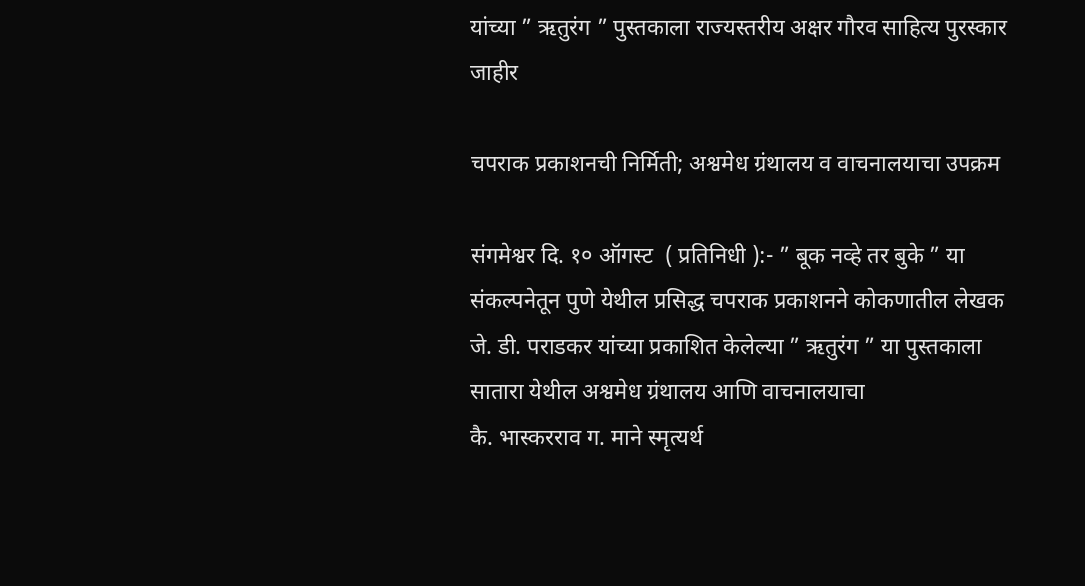यांच्या ” ऋतुरंग ” पुस्तकाला राज्यस्तरीय अक्षर गौरव साहित्य पुरस्कार जाहीर

चपराक प्रकाशनची निर्मिती; अश्वमेध ग्रंथालय व वाचनालयाचा उपक्रम

संगमेश्वर दि. १० ऑगस्ट  ( प्रतिनिधी ):- ” बूक नव्हे तर बुके ” या संकल्पनेतून पुणे येथील प्रसिद्ध चपराक प्रकाशनने कोकणातील लेखक जे. डी. पराडकर यांच्या प्रकाशित केलेल्या ” ऋतुरंग ” या पुस्तकाला सातारा येथील अश्वमेध ग्रंथालय आणि वाचनालयाचा
कै. भास्करराव ग. माने स्मृत्यर्थ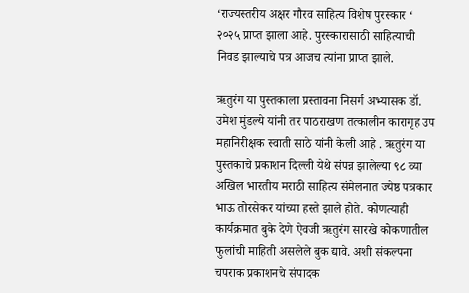‘राज्यस्तरीय अक्षर गौरव साहित्य विशेष पुरस्कार ‘ २०२५ प्राप्त झाला आहे. पुरस्कारासाठी साहित्याची निवड झाल्याचे पत्र आजच त्यांना प्राप्त झाले.

ऋतुरंग या पुस्तकाला प्रस्तावना निसर्ग अभ्यासक डॉ. उमेश मुंडल्ये यांनी तर पाठराखण तत्कालीन कारागृह उप महानिरीक्षक स्वाती साठे यांनी केली आहे . ऋतुरंग या पुस्तकाचे प्रकाशन दिल्ली येथे संपन्न झालेल्या ९८ व्या अखिल भारतीय मराठी साहित्य संमेलनात ज्येष्ठ पत्रकार भाऊ तोरसेकर यांच्या हस्ते झाले होते. कोणत्याही कार्यक्रमात बुके देणे ऐवजी ऋतुरंग सारखे कोकणातील फुलांची माहिती असलेले बुक द्यावे. अशी संकल्पना चपराक प्रकाशनचे संपादक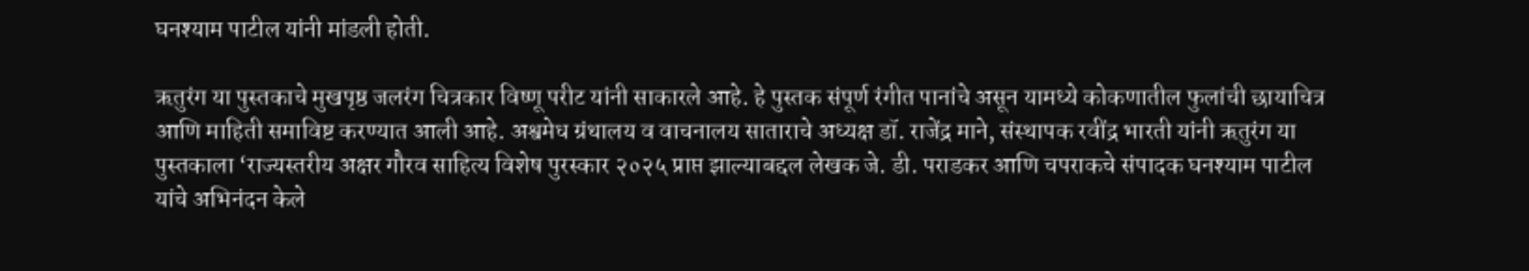घनश्याम पाटील यांनी मांडली होती.

ऋतुरंग या पुस्तकाचे मुखपृष्ठ जलरंग चित्रकार विष्णू परीट यांनी साकारले आहे. हे पुस्तक संपूर्ण रंगीत पानांचे असून यामध्ये कोकणातील फुलांची छायाचित्र आणि माहिती समाविष्ट करण्यात आली आहे. अश्वमेध ग्रंथालय व वाचनालय साताराचे अध्यक्ष डॉ. राजेंद्र माने, संस्थापक रवींद्र भारती यांनी ऋतुरंग या पुस्तकाला ‘राज्यस्तरीय अक्षर गौरव साहित्य विशेष पुरस्कार २०२५ प्राप्त झाल्याबद्दल लेखक जे. डी. पराडकर आणि चपराकचे संपादक घनश्याम पाटील यांचे अभिनंदन केले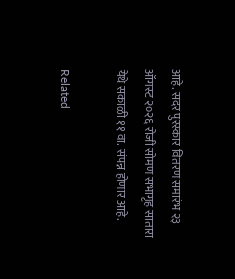आहे. सदर पुरस्कार वितरण समारंभ २३ ऑगस्ट २०२६ रोजी सोमण सभागृह सातारा येथे सकाळी ११ वा. संपन्न होणार आहे.

Related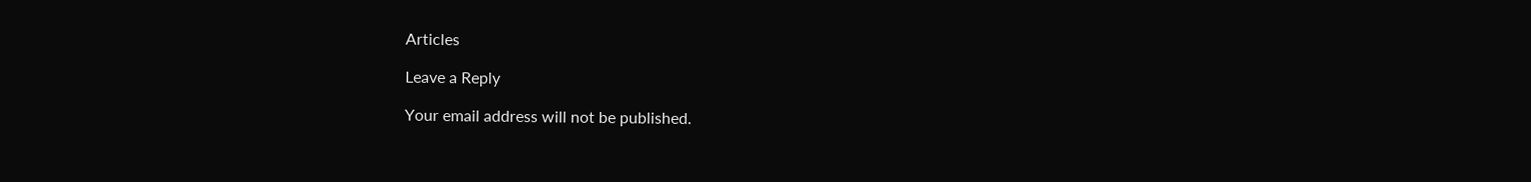Articles

Leave a Reply

Your email address will not be published.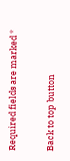Required fields are marked *

Back to top button